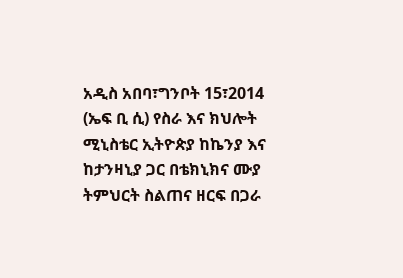አዲስ አበባ፣ግንቦት 15፣2014 (ኤፍ ቢ ሲ) የስራ እና ክህሎት ሚኒስቴር ኢትዮጵያ ከኬንያ እና ከታንዛኒያ ጋር በቴክኒክና ሙያ ትምህርት ስልጠና ዘርፍ በጋራ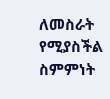ለመስራት የሚያስችል ስምምነት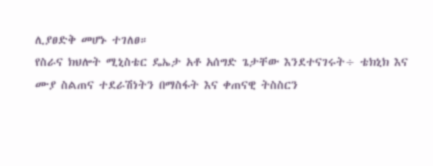ሊያፀድቅ መሆኑ ተገለፀ።
የስራና ክህሎት ሚኒስቴር ዴኤታ አቶ አሰግድ ጌታቸው እንደተናገሩት÷ ቴክኒክ እና ሙያ ስልጠና ተደራሽነትን በማስፋት እና ቀጠናዊ ትስስርን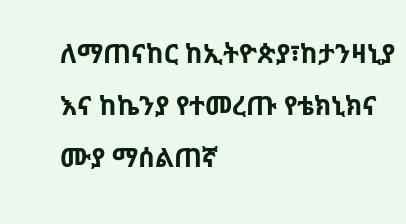ለማጠናከር ከኢትዮጵያ፣ከታንዛኒያ እና ከኬንያ የተመረጡ የቴክኒክና ሙያ ማሰልጠኛ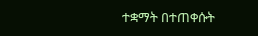ተቋማት በተጠቀሱት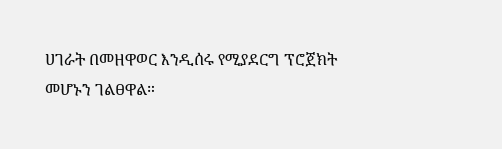ሀገራት በመዘዋወር እንዲሰሩ የሚያደርግ ፕሮጀክት መሆኑን ገልፀዋል።